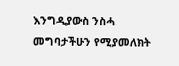እንግዲያውስ ንስሓ መግባታችሁን የሚያመለክት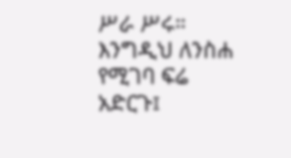ሥራ ሥሩ።
እንግዲህ ለንስሐ የሚገባ ፍሬ አድርጉ፤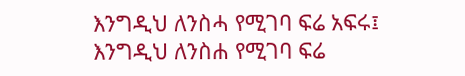እንግዲህ ለንስሓ የሚገባ ፍሬ አፍሩ፤
እንግዲህ ለንስሐ የሚገባ ፍሬ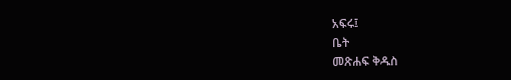አፍሩ፤
ቤት
መጽሐፍ ቅዱስ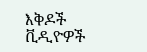እቅዶች
ቪዲዮዎች